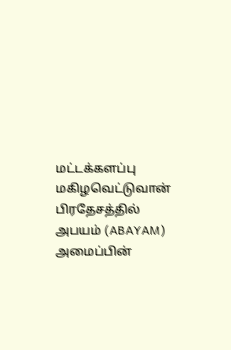மட்டக்களப்பு மகிழவெட்டுவான் பிரதேசத்தில் அபயம் (ABAYAM) அமைப்பின்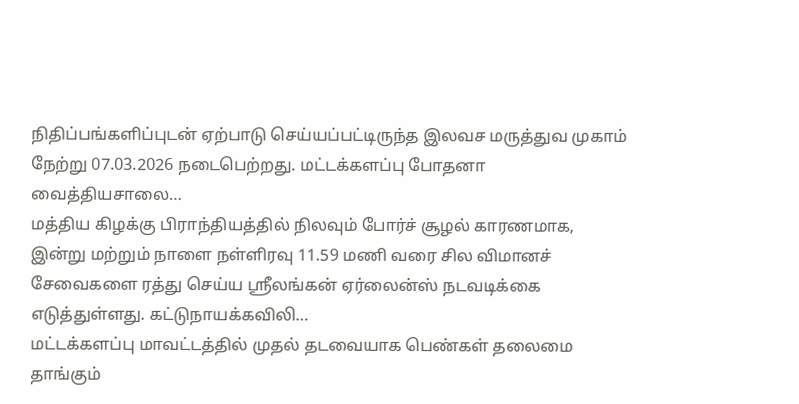நிதிப்பங்களிப்புடன் ஏற்பாடு செய்யப்பட்டிருந்த இலவச மருத்துவ முகாம் நேற்று 07.03.2026 நடைபெற்றது. மட்டக்களப்பு போதனா வைத்தியசாலை…
மத்திய கிழக்கு பிராந்தியத்தில் நிலவும் போர்ச் சூழல் காரணமாக, இன்று மற்றும் நாளை நள்ளிரவு 11.59 மணி வரை சில விமானச் சேவைகளை ரத்து செய்ய ஸ்ரீலங்கன் ஏர்லைன்ஸ் நடவடிக்கை எடுத்துள்ளது. கட்டுநாயக்கவிலி…
மட்டக்களப்பு மாவட்டத்தில் முதல் தடவையாக பெண்கள் தலைமை தாங்கும்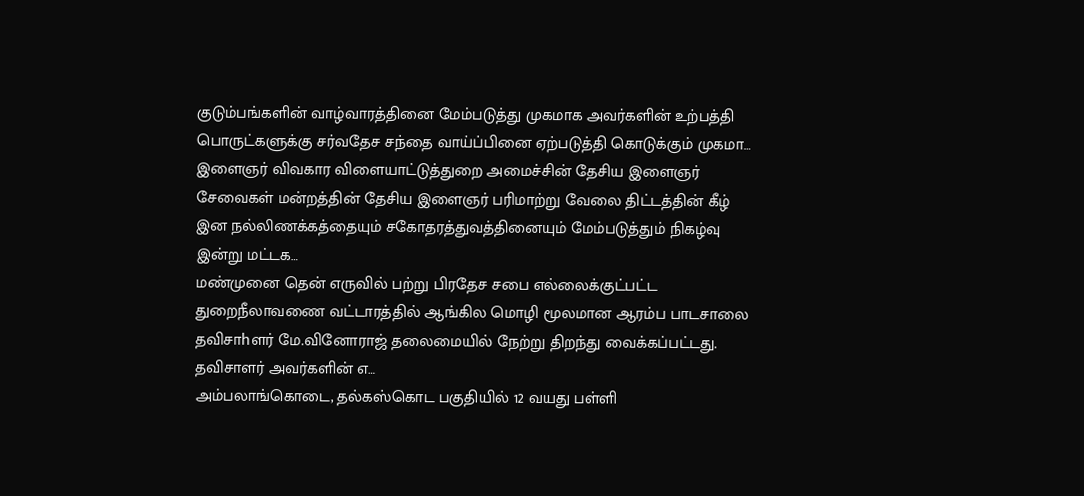குடும்பங்களின் வாழ்வாரத்தினை மேம்படுத்து முகமாக அவர்களின் உற்பத்தி பொருட்களுக்கு சர்வதேச சந்தை வாய்ப்பினை ஏற்படுத்தி கொடுக்கும் முகமா…
இளைஞர் விவகார விளையாட்டுத்துறை அமைச்சின் தேசிய இளைஞர் சேவைகள் மன்றத்தின் தேசிய இளைஞர் பரிமாற்று வேலை திட்டத்தின் கீழ் இன நல்லிணக்கத்தையும் சகோதரத்துவத்தினையும் மேம்படுத்தும் நிகழ்வு இன்று மட்டக…
மண்முனை தென் எருவில் பற்று பிரதேச சபை எல்லைக்குட்பட்ட துறைநீலாவணை வட்டாரத்தில் ஆங்கில மொழி மூலமான ஆரம்ப பாடசாலை தவிசாhளர் மே.வினோராஜ் தலைமையில் நேற்று திறந்து வைக்கப்பட்டது. தவிசாளர் அவர்களின் எ…
அம்பலாங்கொடை, தல்கஸ்கொட பகுதியில் 12 வயது பள்ளி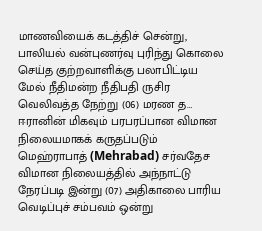மாணவியைக் கடத்திச் சென்று, பாலியல் வன்புணர்வு புரிந்து கொலை செய்த குற்றவாளிக்கு பலாபிட்டிய மேல் நீதிமன்ற நீதிபதி ருசிர வெலிவத்த நேற்று (06) மரண த…
ஈரானின் மிகவும் பரபரப்பான விமான நிலையமாகக் கருதப்படும் மெஹ்ராபாத் (Mehrabad) சர்வதேச விமான நிலையத்தில் அந்நாட்டு நேரப்படி இன்று (07) அதிகாலை பாரிய வெடிப்புச் சம்பவம் ஒன்று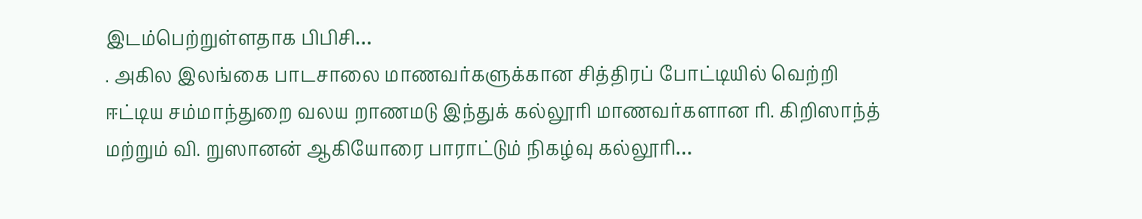இடம்பெற்றுள்ளதாக பிபிசி…
. அகில இலங்கை பாடசாலை மாணவர்களுக்கான சித்திரப் போட்டியில் வெற்றி ஈட்டிய சம்மாந்துறை வலய றாணமடு இந்துக் கல்லூரி மாணவர்களான ரி. கிறிஸாந்த் மற்றும் வி. றுஸானன் ஆகியோரை பாராட்டும் நிகழ்வு கல்லூரி…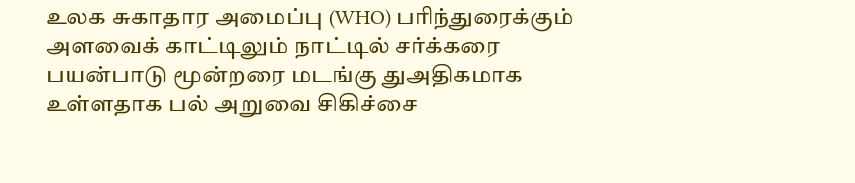உலக சுகாதார அமைப்பு (WHO) பரிந்துரைக்கும் அளவைக் காட்டிலும் நாட்டில் சர்க்கரை பயன்பாடு மூன்றரை மடங்கு துஅதிகமாக உள்ளதாக பல் அறுவை சிகிச்சை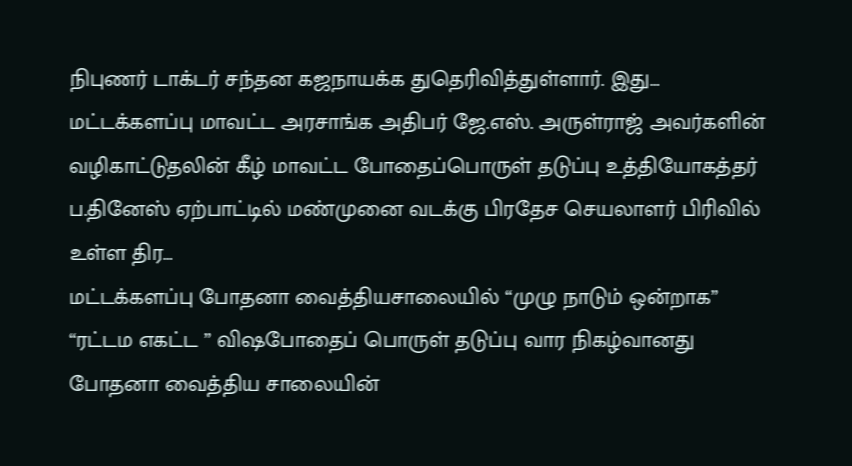நிபுணர் டாக்டர் சந்தன கஜநாயக்க துதெரிவித்துள்ளார். இது…
மட்டக்களப்பு மாவட்ட அரசாங்க அதிபர் ஜே.எஸ். அருள்ராஜ் அவர்களின் வழிகாட்டுதலின் கீழ் மாவட்ட போதைப்பொருள் தடுப்பு உத்தியோகத்தர் ப.தினேஸ் ஏற்பாட்டில் மண்முனை வடக்கு பிரதேச செயலாளர் பிரிவில் உள்ள திர…
மட்டக்களப்பு போதனா வைத்தியசாலையில் “முழு நாடும் ஒன்றாக” “ரட்டம எகட்ட ” விஷபோதைப் பொருள் தடுப்பு வார நிகழ்வானது போதனா வைத்திய சாலையின்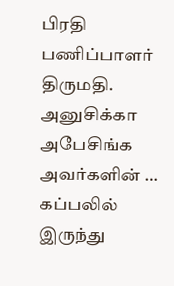பிரதி பணிப்பாளர் திருமதி. அனுசிக்கா அபேசிங்க அவர்களின் …
கப்பலில் இருந்து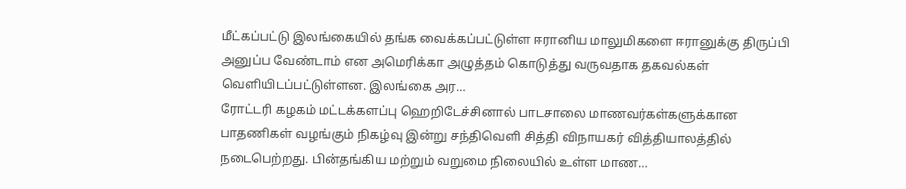மீட்கப்பட்டு இலங்கையில் தங்க வைக்கப்பட்டுள்ள ஈரானிய மாலுமிகளை ஈரானுக்கு திருப்பி அனுப்ப வேண்டாம் என அமெரிக்கா அழுத்தம் கொடுத்து வருவதாக தகவல்கள் வெளியிடப்பட்டுள்ளன. இலங்கை அர…
ரோட்டரி கழகம் மட்டக்களப்பு ஹெறிடேச்சினால் பாடசாலை மாணவர்கள்களுக்கான பாதணிகள் வழங்கும் நிகழ்வு இன்று சந்திவெளி சித்தி விநாயகர் வித்தியாலத்தில் நடைபெற்றது. பின்தங்கிய மற்றும் வறுமை நிலையில் உள்ள மாண…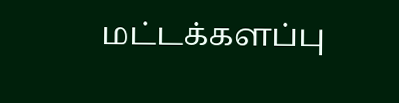மட்டக்களப்பு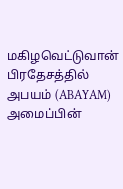மகிழவெட்டுவான் பிரதேசத்தில் அபயம் (ABAYAM) அமைப்பின்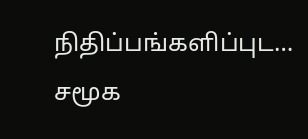நிதிப்பங்களிப்புட…
சமூக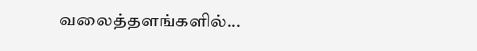வலைத்தளங்களில்...